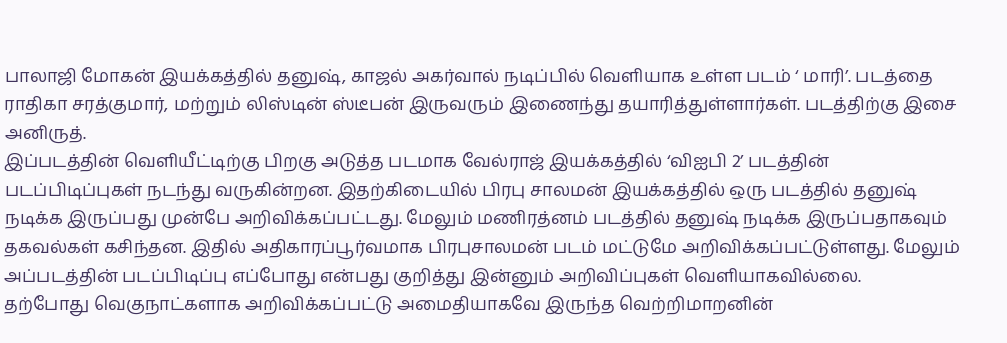பாலாஜி மோகன் இயக்கத்தில் தனுஷ், காஜல் அகர்வால் நடிப்பில் வெளியாக உள்ள படம் ‘ மாரி’. படத்தை ராதிகா சரத்குமார், மற்றும் லிஸ்டின் ஸ்டீபன் இருவரும் இணைந்து தயாரித்துள்ளார்கள். படத்திற்கு இசை அனிருத்.
இப்படத்தின் வெளியீட்டிற்கு பிறகு அடுத்த படமாக வேல்ராஜ் இயக்கத்தில் ‘விஐபி 2’ படத்தின் படப்பிடிப்புகள் நடந்து வருகின்றன. இதற்கிடையில் பிரபு சாலமன் இயக்கத்தில் ஒரு படத்தில் தனுஷ் நடிக்க இருப்பது முன்பே அறிவிக்கப்பட்டது. மேலும் மணிரத்னம் படத்தில் தனுஷ் நடிக்க இருப்பதாகவும் தகவல்கள் கசிந்தன. இதில் அதிகாரப்பூர்வமாக பிரபுசாலமன் படம் மட்டுமே அறிவிக்கப்பட்டுள்ளது. மேலும் அப்படத்தின் படப்பிடிப்பு எப்போது என்பது குறித்து இன்னும் அறிவிப்புகள் வெளியாகவில்லை.
தற்போது வெகுநாட்களாக அறிவிக்கப்பட்டு அமைதியாகவே இருந்த வெற்றிமாறனின்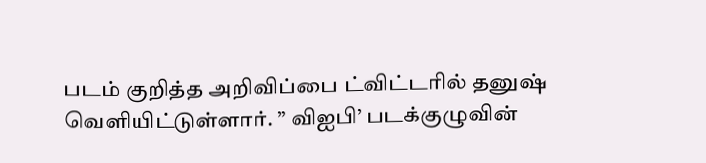படம் குறித்த அறிவிப்பை ட்விட்டரில் தனுஷ் வெளியிட்டுள்ளார். ” விஐபி’ படக்குழுவின்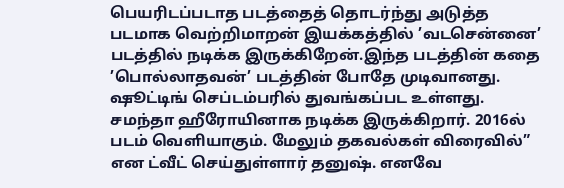பெயரிடப்படாத படத்தைத் தொடர்ந்து அடுத்த படமாக வெற்றிமாறன் இயக்கத்தில் ’வடசென்னை’ படத்தில் நடிக்க இருக்கிறேன்.இந்த படத்தின் கதை ’பொல்லாதவன்’ படத்தின் போதே முடிவானது. ஷூட்டிங் செப்டம்பரில் துவங்கப்பட உள்ளது.
சமந்தா ஹீரோயினாக நடிக்க இருக்கிறார். 2016ல் படம் வெளியாகும். மேலும் தகவல்கள் விரைவில்” என ட்வீட் செய்துள்ளார் தனுஷ். எனவே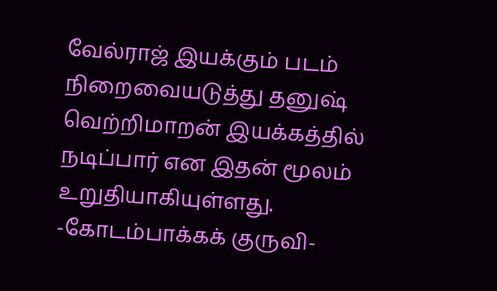வேல்ராஜ் இயக்கும் படம் நிறைவையடுத்து தனுஷ் வெற்றிமாறன் இயக்கத்தில் நடிப்பார் என இதன் மூலம் உறுதியாகியுள்ளது.
-கோடம்பாக்கக் குருவி-